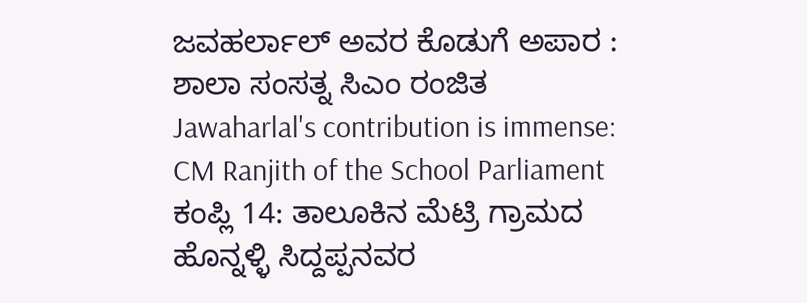ಜವಹರ್ಲಾಲ್ ಅವರ ಕೊಡುಗೆ ಅಪಾರ : ಶಾಲಾ ಸಂಸತ್ನ ಸಿಎಂ ರಂಜಿತ
Jawaharlal's contribution is immense: CM Ranjith of the School Parliament
ಕಂಪ್ಲಿ 14: ತಾಲೂಕಿನ ಮೆಟ್ರಿ ಗ್ರಾಮದ ಹೊನ್ನಳ್ಳಿ ಸಿದ್ದಪ್ಪನವರ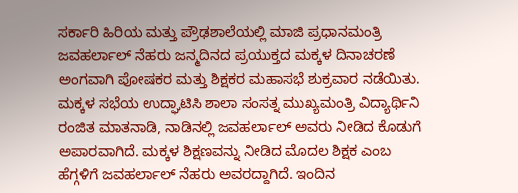ಸರ್ಕಾರಿ ಹಿರಿಯ ಮತ್ತು ಪ್ರೌಢಶಾಲೆಯಲ್ಲಿ ಮಾಜಿ ಪ್ರಧಾನಮಂತ್ರಿ ಜವಹರ್ಲಾಲ್ ನೆಹರು ಜನ್ಮದಿನದ ಪ್ರಯುಕ್ತದ ಮಕ್ಕಳ ದಿನಾಚರಣೆ ಅಂಗವಾಗಿ ಪೋಷಕರ ಮತ್ತು ಶಿಕ್ಷಕರ ಮಹಾಸಭೆ ಶುಕ್ರವಾರ ನಡೆಯಿತು. ಮಕ್ಕಳ ಸಭೆಯ ಉದ್ಘಾಟಿಸಿ ಶಾಲಾ ಸಂಸತ್ನ ಮುಖ್ಯಮಂತ್ರಿ ವಿದ್ಯಾರ್ಥಿನಿ ರಂಜಿತ ಮಾತನಾಡಿ, ನಾಡಿನಲ್ಲಿ ಜವಹರ್ಲಾಲ್ ಅವರು ನೀಡಿದ ಕೊಡುಗೆ ಅಪಾರವಾಗಿದೆ. ಮಕ್ಕಳ ಶಿಕ್ಷಣವನ್ನು ನೀಡಿದ ಮೊದಲ ಶಿಕ್ಷಕ ಎಂಬ ಹೆಗ್ಗಳಿಗೆ ಜವಹರ್ಲಾಲ್ ನೆಹರು ಅವರದ್ದಾಗಿದೆ. ಇಂದಿನ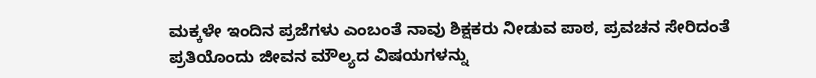ಮಕ್ಕಳೇ ಇಂದಿನ ಪ್ರಜೆಗಳು ಎಂಬಂತೆ ನಾವು ಶಿಕ್ಷಕರು ನೀಡುವ ಪಾಠ, ಪ್ರವಚನ ಸೇರಿದಂತೆ ಪ್ರತಿಯೊಂದು ಜೀವನ ಮೌಲ್ಯದ ವಿಷಯಗಳನ್ನು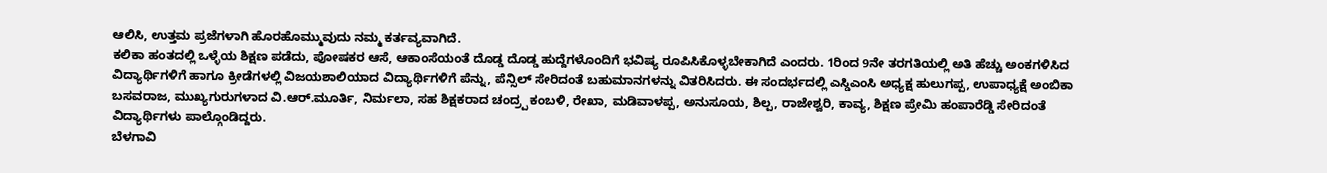ಆಲಿಸಿ, ಉತ್ತಮ ಪ್ರಜೆಗಳಾಗಿ ಹೊರಹೊಮ್ಮುವುದು ನಮ್ಮ ಕರ್ತವ್ಯವಾಗಿದೆ.
ಕಲಿಕಾ ಹಂತದಲ್ಲಿ ಒಳ್ಳೆಯ ಶಿಕ್ಷಣ ಪಡೆದು, ಪೋಷಕರ ಆಸೆ, ಆಕಾಂಸೆಯಂತೆ ದೊಡ್ಡ ದೊಡ್ಡ ಹುದ್ದೆಗಳೊಂದಿಗೆ ಭವಿಷ್ಯ ರೂಪಿಸಿಕೊಳ್ಳಬೇಕಾಗಿದೆ ಎಂದರು. 1ರಿಂದ 9ನೇ ತರಗತಿಯಲ್ಲಿ ಅತಿ ಹೆಚ್ಚು ಅಂಕಗಳಿಸಿದ ವಿದ್ಯಾರ್ಥಿಗಳಿಗೆ ಹಾಗೂ ಕ್ರೀಡೆಗಳಲ್ಲಿ ವಿಜಯಶಾಲಿಯಾದ ವಿದ್ಯಾರ್ಥಿಗಳಿಗೆ ಪೆನ್ನು, ಪೆನ್ಸಿಲ್ ಸೇರಿದಂತೆ ಬಹುಮಾನಗಳನ್ನು ವಿತರಿಸಿದರು. ಈ ಸಂದರ್ಭದಲ್ಲಿ ಎಸ್ಡಿಎಂಸಿ ಅಧ್ಯಕ್ಷ ಹುಲುಗಪ್ಪ, ಉಪಾಧ್ಯಕ್ಷೆ ಅಂಬಿಕಾ ಬಸವರಾಜ, ಮುಖ್ಯಗುರುಗಳಾದ ವಿ.ಆರ್.ಮೂರ್ತಿ, ನಿರ್ಮಲಾ, ಸಹ ಶಿಕ್ಷಕರಾದ ಚಂದ್ರ್ಪ ಕಂಬಳಿ, ರೇಖಾ, ಮಡಿವಾಳಪ್ಪ, ಅನುಸೂಯ, ಶಿಲ್ಪ, ರಾಜೇಶ್ವರಿ, ಕಾವ್ಯ, ಶಿಕ್ಷಣ ಪ್ರೇಮಿ ಹಂಪಾರೆಡ್ಡಿ ಸೇರಿದಂತೆ ವಿದ್ಯಾರ್ಥಿಗಳು ಪಾಲ್ಗೊಂಡಿದ್ದರು.
ಬೆಳಗಾವಿ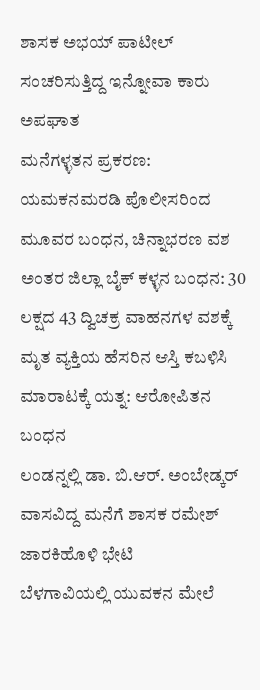ಶಾಸಕ ಅಭಯ್ ಪಾಟೀಲ್ ಸಂಚರಿಸುತ್ತಿದ್ದ ಇನ್ನೋವಾ ಕಾರು ಅಪಘಾತ
ಮನೆಗಳ್ಳತನ ಪ್ರಕರಣ: ಯಮಕನಮರಡಿ ಪೊಲೀಸರಿಂದ ಮೂವರ ಬಂಧನ, ಚಿನ್ನಾಭರಣ ವಶ
ಅಂತರ ಜಿಲ್ಲಾ ಬೈಕ್ ಕಳ್ಳನ ಬಂಧನ: 30 ಲಕ್ಷದ 43 ದ್ವಿಚಕ್ರ ವಾಹನಗಳ ವಶಕ್ಕೆ
ಮೃತ ವ್ಯಕ್ತಿಯ ಹೆಸರಿನ ಆಸ್ತಿ ಕಬಳಿಸಿ ಮಾರಾಟಕ್ಕೆ ಯತ್ನ: ಆರೋಪಿತನ ಬಂಧನ
ಲಂಡನ್ನಲ್ಲಿ ಡಾ. ಬಿ.ಆರ್. ಅಂಬೇಡ್ಕರ್ ವಾಸವಿದ್ದ ಮನೆಗೆ ಶಾಸಕ ರಮೇಶ್ ಜಾರಕಿಹೊಳಿ ಭೇಟಿ
ಬೆಳಗಾವಿಯಲ್ಲಿ ಯುವಕನ ಮೇಲೆ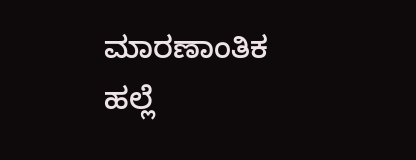ಮಾರಣಾಂತಿಕ ಹಲ್ಲೆ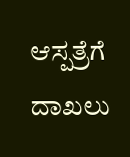ಆಸ್ಪತ್ರೆಗೆ ದಾಖಲು